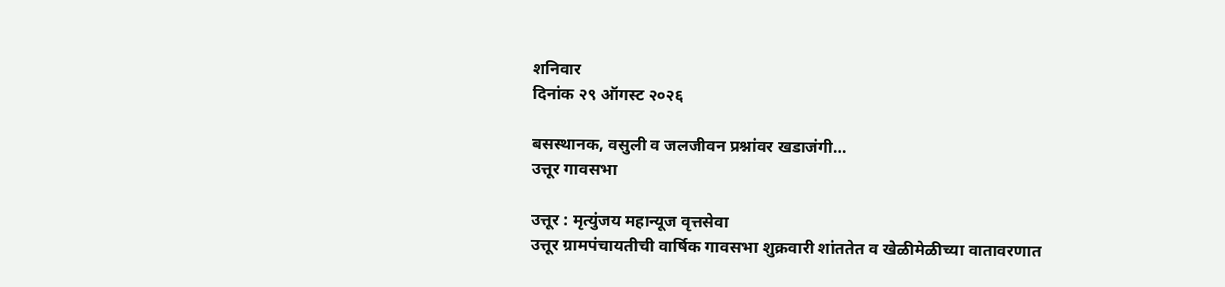शनिवार
दिनांक २९ ऑगस्ट २०२६

बसस्थानक, वसुली व जलजीवन प्रश्नांवर खडाजंगी…
उत्तूर गावसभा

उत्तूर : मृत्युंजय महान्यूज वृत्तसेवा
उत्तूर ग्रामपंचायतीची वार्षिक गावसभा शुक्रवारी शांततेत व खेळीमेळीच्या वातावरणात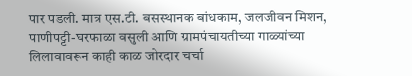पार पडली. मात्र एस.टी. बसस्थानक बांधकाम, जलजीवन मिशन, पाणीपट्टी-घरफाळा वसुली आणि ग्रामपंचायतीच्या गाळ्यांच्या लिलावावरून काही काळ जोरदार चर्चा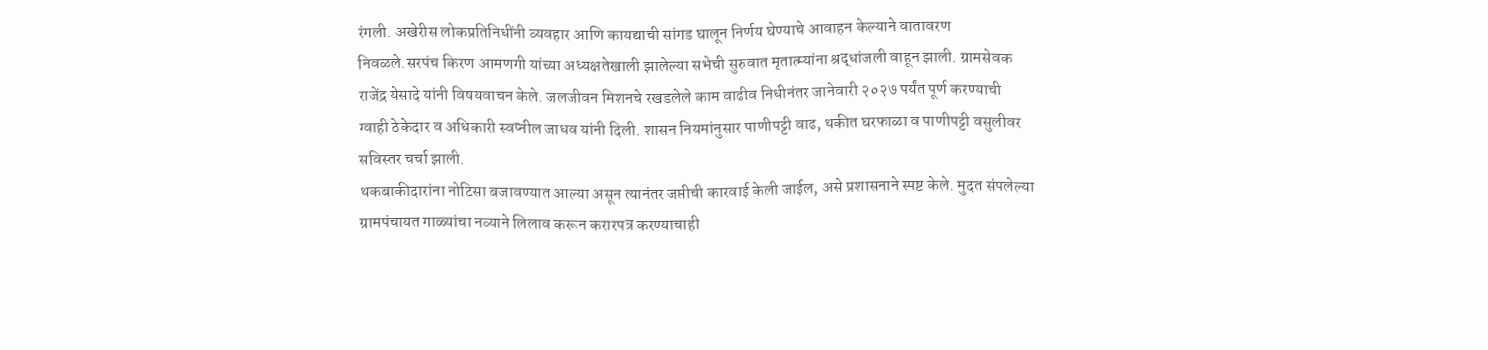रंगली. अखेरीस लोकप्रतिनिधींनी व्यवहार आणि कायद्याची सांगड घालून निर्णय घेण्याचे आवाहन केल्याने वातावरण निवळले.सरपंच किरण आमणगी यांच्या अध्यक्षतेखाली झालेल्या सभेची सुरुवात मृतात्म्यांना श्रद्धांजली वाहून झाली. ग्रामसेवक राजेंद्र येसादे यांनी विषयवाचन केले. जलजीवन मिशनचे रखडलेले काम वाढीव निधीनंतर जानेवारी २०२७ पर्यंत पूर्ण करण्याची ग्वाही ठेकेदार व अधिकारी स्वप्नील जाधव यांनी दिली. शासन नियमांनुसार पाणीपट्टी वाढ, थकीत घरफाळा व पाणीपट्टी वसुलीवर सविस्तर चर्चा झाली.
थकबाकीदारांना नोटिसा बजावण्यात आल्या असून त्यानंतर जप्तीची कारवाई केली जाईल, असे प्रशासनाने स्पष्ट केले. मुदत संपलेल्या ग्रामपंचायत गाळ्यांचा नव्याने लिलाव करून करारपत्र करण्याचाही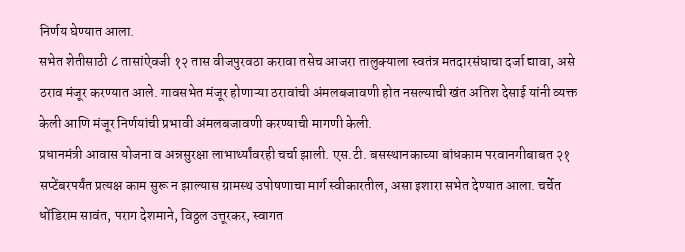निर्णय घेण्यात आला.
सभेत शेतीसाठी ८ तासांऐवजी १२ तास वीजपुरवठा करावा तसेच आजरा तालुक्याला स्वतंत्र मतदारसंघाचा दर्जा द्यावा, असे ठराव मंजूर करण्यात आले. गावसभेत मंजूर होणाऱ्या ठरावांची अंमलबजावणी होत नसल्याची खंत अतिश देसाई यांनी व्यक्त केली आणि मंजूर निर्णयांची प्रभावी अंमलबजावणी करण्याची मागणी केली.
प्रधानमंत्री आवास योजना व अन्नसुरक्षा लाभार्थ्यांवरही चर्चा झाली. एस.टी. बसस्थानकाच्या बांधकाम परवानगीबाबत २१ सप्टेंबरपर्यंत प्रत्यक्ष काम सुरू न झाल्यास ग्रामस्थ उपोषणाचा मार्ग स्वीकारतील, असा इशारा सभेत देण्यात आला. चर्चेत धोंडिराम सावंत, पराग देशमाने, विठ्ठल उत्तूरकर, स्वागत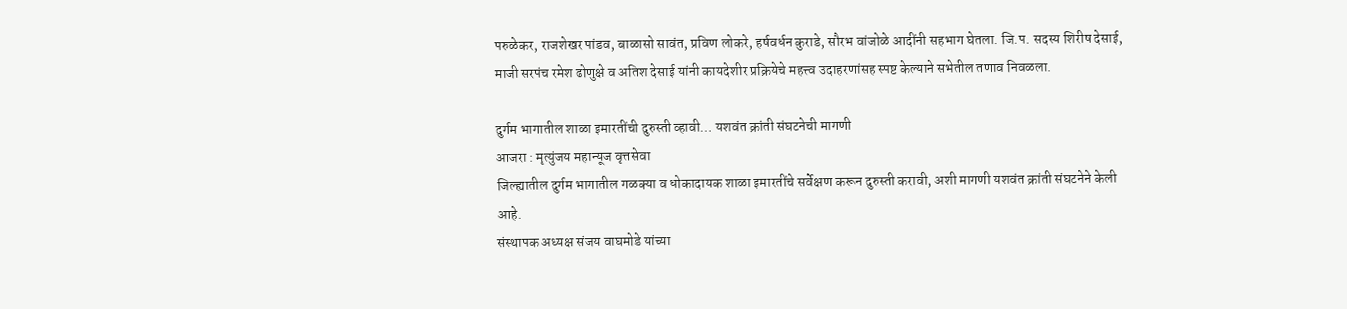परुळेकर, राजशेखर पांडव, बाळासो सावंत, प्रविण लोकरे, हर्षवर्धन कुराडे, सौरभ वांजोळे आदींनी सहभाग घेतला. जि.प. सदस्य शिरीष देसाई, माजी सरपंच रमेश ढोणुक्षे व अतिश देसाई यांनी कायदेशीर प्रक्रियेचे महत्त्व उदाहरणांसह स्पष्ट केल्याने सभेतील तणाव निवळला.

दुर्गम भागातील शाळा इमारतींची दुरुस्ती व्हावी… यशवंत क्रांती संघटनेची मागणी
आजरा : मृत्युंजय महान्यूज वृत्तसेवा
जिल्ह्यातील दुर्गम भागातील गळक्या व धोकादायक शाळा इमारतींचे सर्वेक्षण करून दुरुस्ती करावी, अशी मागणी यशवंत क्रांती संघटनेने केली आहे.
संस्थापक अध्यक्ष संजय वाघमोडे यांच्या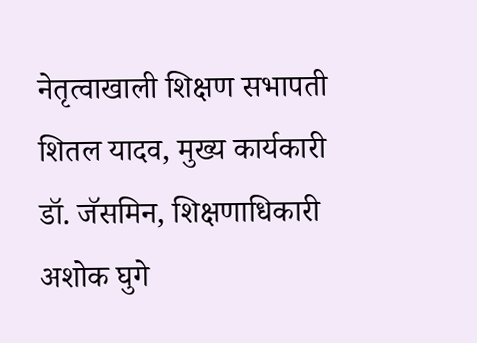नेतृत्वाखाली शिक्षण सभापती शितल यादव, मुख्य कार्यकारी डॉ. जॅसमिन, शिक्षणाधिकारी अशोक घुगे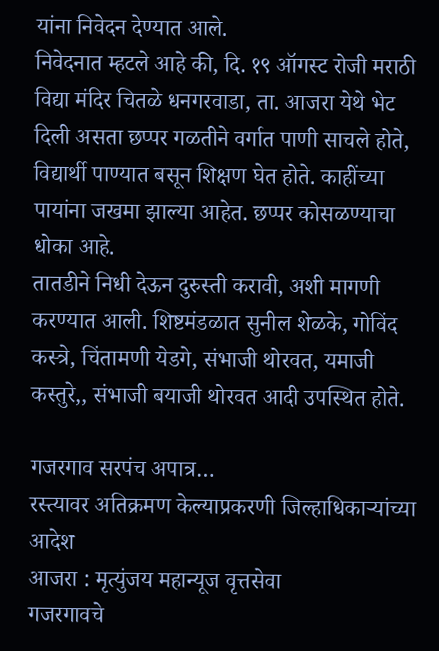यांना निवेदन देण्यात आले.
निवेदनात म्हटले आहे की, दि. १९ ऑगस्ट रोजी मराठी विद्या मंदिर चितळे धनगरवाडा, ता. आजरा येथे भेट दिली असता छप्पर गळतीने वर्गात पाणी साचले होते, विद्यार्थी पाण्यात बसून शिक्षण घेत होते. काहींच्या पायांना जखमा झाल्या आहेत. छप्पर कोसळण्याचा धोका आहे.
तातडीने निधी देऊन दुरुस्ती करावी, अशी मागणी करण्यात आली. शिष्टमंडळात सुनील शेळके, गोविंद कस्त्रे, चिंतामणी येडगे, संभाजी थोरवत, यमाजी कस्तुरे,, संभाजी बयाजी थोरवत आदी उपस्थित होते.

गजरगाव सरपंच अपात्र…
रस्त्यावर अतिक्रमण केल्याप्रकरणी जिल्हाधिकाऱ्यांच्या आदेश
आजरा : मृत्युंजय महान्यूज वृत्तसेवा
गजरगावचे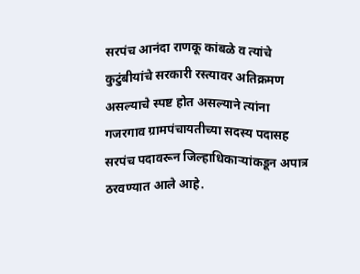सरपंच आनंदा राणकू कांबळे व त्यांचे कुटुंबीयांचे सरकारी रस्त्यावर अतिक्रमण असल्याचे स्पष्ट होत असल्याने त्यांना गजरगाव ग्रामपंचायतीच्या सदस्य पदासह सरपंच पदावरून जिल्हाधिकाऱ्यांकडून अपात्र ठरवण्यात आले आहे.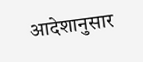आदेशानुसार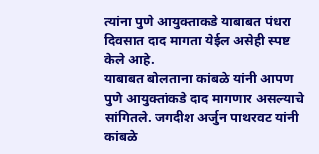त्यांना पुणे आयुक्ताकडे याबाबत पंधरा दिवसात दाद मागता येईल असेही स्पष्ट केले आहे.
याबाबत बोलताना कांबळे यांनी आपण पुणे आयुक्तांकडे दाद मागणार असल्याचे सांगितले. जगदीश अर्जुन पाथरवट यांनी कांबळे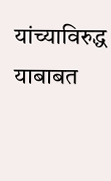यांच्याविरुद्ध याबाबत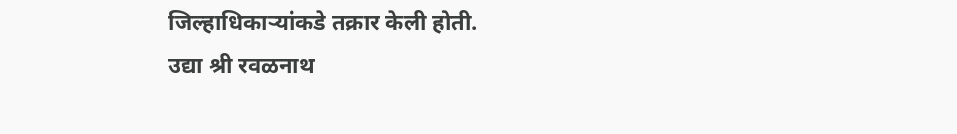जिल्हाधिकाऱ्यांकडे तक्रार केली होती.
उद्या श्री रवळनाथ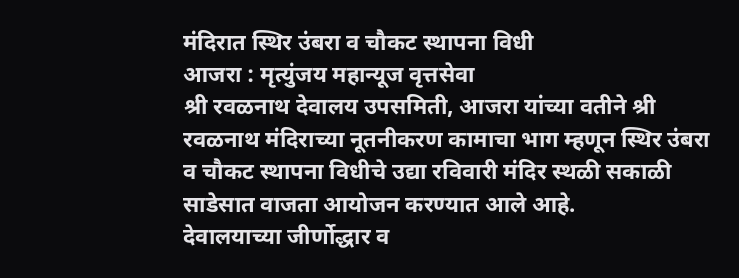मंदिरात स्थिर उंबरा व चौकट स्थापना विधी
आजरा : मृत्युंजय महान्यूज वृत्तसेवा
श्री रवळनाथ देवालय उपसमिती, आजरा यांच्या वतीने श्री रवळनाथ मंदिराच्या नूतनीकरण कामाचा भाग म्हणून स्थिर उंबरा व चौकट स्थापना विधीचे उद्या रविवारी मंदिर स्थळी सकाळी साडेसात वाजता आयोजन करण्यात आले आहे.
देवालयाच्या जीर्णोद्धार व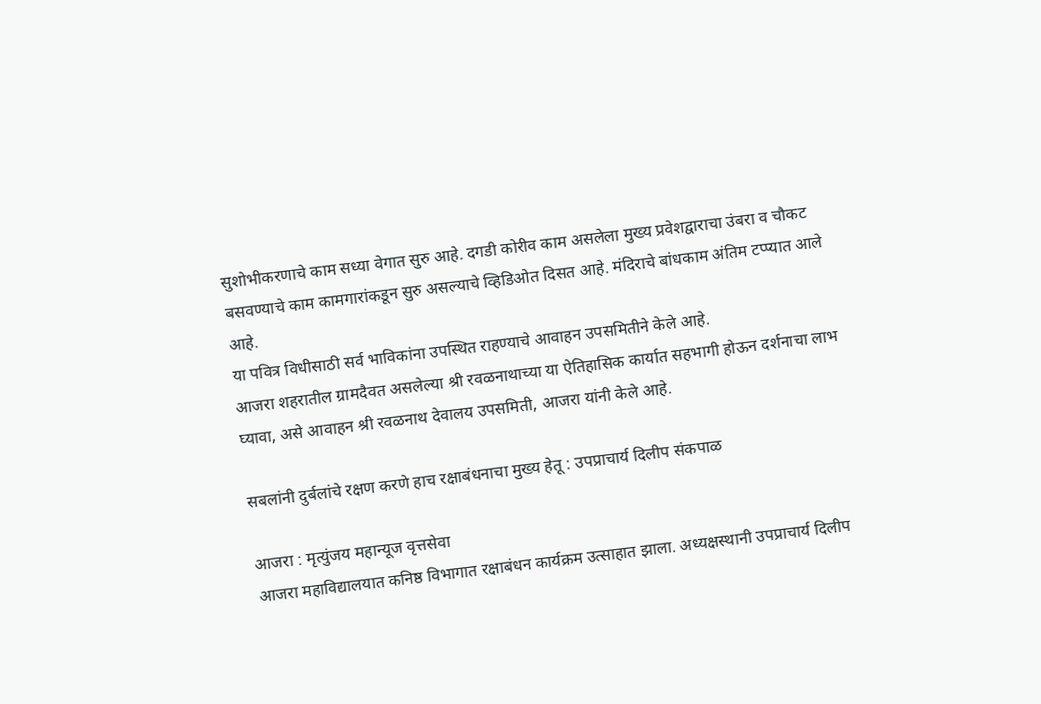सुशोभीकरणाचे काम सध्या वेगात सुरु आहे. दगडी कोरीव काम असलेला मुख्य प्रवेशद्वाराचा उंबरा व चौकट बसवण्याचे काम कामगारांकडून सुरु असल्याचे व्हिडिओत दिसत आहे. मंदिराचे बांधकाम अंतिम टप्प्यात आले आहे.
या पवित्र विधीसाठी सर्व भाविकांना उपस्थित राहण्याचे आवाहन उपसमितीने केले आहे.
आजरा शहरातील ग्रामदैवत असलेल्या श्री रवळनाथाच्या या ऐतिहासिक कार्यात सहभागी होऊन दर्शनाचा लाभ घ्यावा, असे आवाहन श्री रवळनाथ देवालय उपसमिती, आजरा यांनी केले आहे.

सबलांनी दुर्बलांचे रक्षण करणे हाच रक्षाबंधनाचा मुख्य हेतू : उपप्राचार्य दिलीप संकपाळ

आजरा : मृत्युंजय महान्यूज वृत्तसेवा
आजरा महाविद्यालयात कनिष्ठ विभागात रक्षाबंधन कार्यक्रम उत्साहात झाला. अध्यक्षस्थानी उपप्राचार्य दिलीप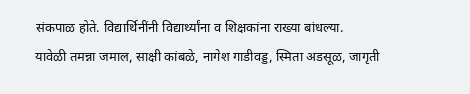संकपाळ होते. विद्यार्थिनींनी विद्यार्थ्यांना व शिक्षकांना राख्या बांधल्या.
यावेळी तमन्ना जमाल, साक्षी कांबळे, नागेश गाडीवड्ड, स्मिता अडसूळ, जागृती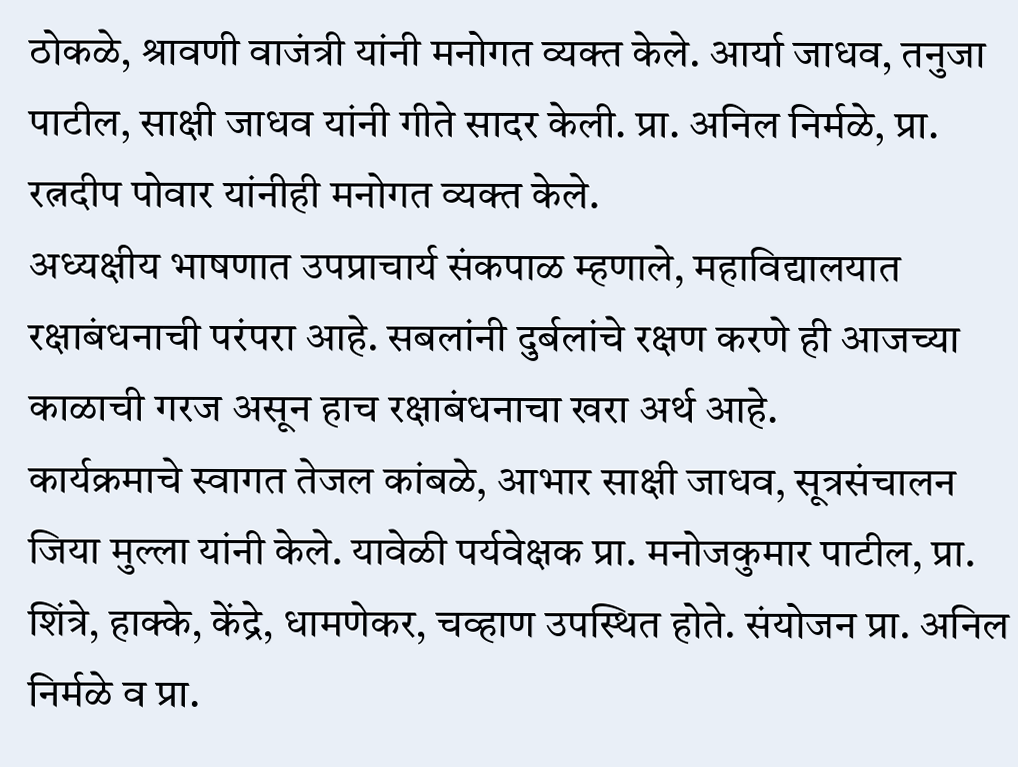ठोकळे, श्रावणी वाजंत्री यांनी मनोगत व्यक्त केले. आर्या जाधव, तनुजा पाटील, साक्षी जाधव यांनी गीते सादर केली. प्रा. अनिल निर्मळे, प्रा. रत्नदीप पोवार यांनीही मनोगत व्यक्त केले.
अध्यक्षीय भाषणात उपप्राचार्य संकपाळ म्हणाले, महाविद्यालयात रक्षाबंधनाची परंपरा आहे. सबलांनी दुर्बलांचे रक्षण करणे ही आजच्या काळाची गरज असून हाच रक्षाबंधनाचा खरा अर्थ आहे.
कार्यक्रमाचे स्वागत तेजल कांबळे, आभार साक्षी जाधव, सूत्रसंचालन जिया मुल्ला यांनी केले. यावेळी पर्यवेक्षक प्रा. मनोजकुमार पाटील, प्रा. शिंत्रे, हाक्के, केंद्रे, धामणेकर, चव्हाण उपस्थित होते. संयोजन प्रा. अनिल निर्मळे व प्रा.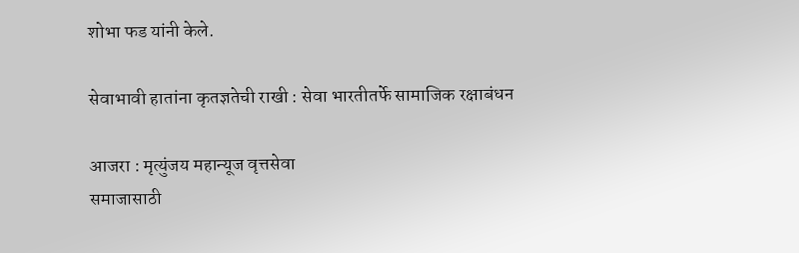शोभा फड यांनी केले.

सेवाभावी हातांना कृतज्ञतेची राखी : सेवा भारतीतर्फे सामाजिक रक्षाबंधन

आजरा : मृत्युंजय महान्यूज वृत्तसेवा
समाजासाठी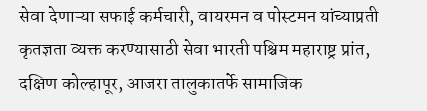सेवा देणाऱ्या सफाई कर्मचारी, वायरमन व पोस्टमन यांच्याप्रती कृतज्ञता व्यक्त करण्यासाठी सेवा भारती पश्चिम महाराष्ट्र प्रांत, दक्षिण कोल्हापूर, आजरा तालुकातर्फे सामाजिक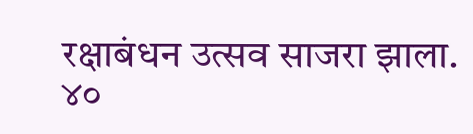रक्षाबंधन उत्सव साजरा झाला.
४०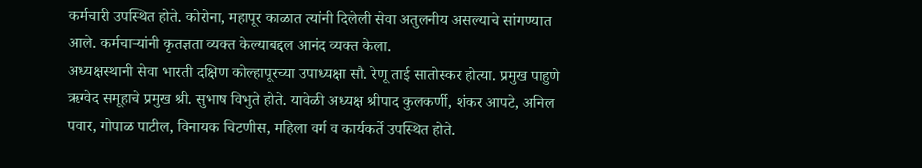कर्मचारी उपस्थित होते. कोरोना, महापूर काळात त्यांनी दिलेली सेवा अतुलनीय असल्याचे सांगण्यात आले. कर्मचाऱ्यांनी कृतज्ञता व्यक्त केल्याबद्दल आनंद व्यक्त केला.
अध्यक्षस्थानी सेवा भारती दक्षिण कोल्हापूरच्या उपाध्यक्षा सौ. रेणू ताई सातोस्कर होत्या. प्रमुख पाहुणे ऋग्वेद समूहाचे प्रमुख श्री. सुभाष विभुते होते. यावेळी अध्यक्ष श्रीपाद कुलकर्णी, शंकर आपटे, अनिल पवार, गोपाळ पाटील, विनायक चिटणीस, महिला वर्ग व कार्यकर्ते उपस्थित होते.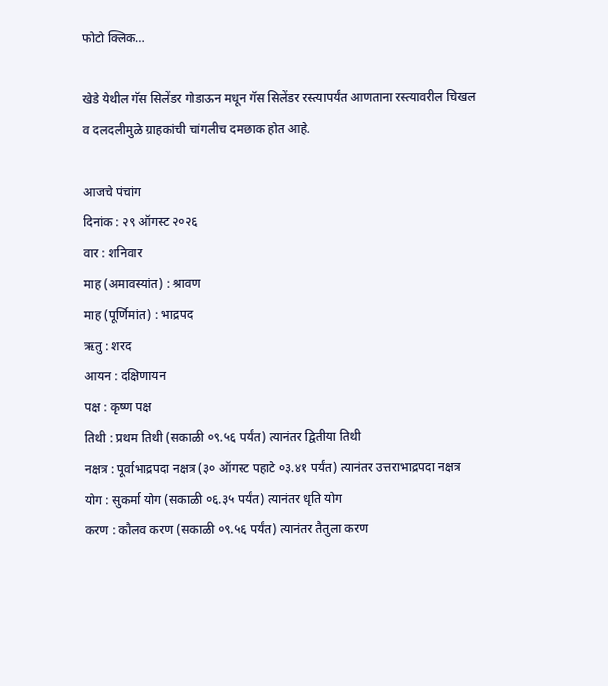फोटो क्लिक…

खेडे येथील गॅस सिलेंडर गोडाऊन मधून गॅस सिलेंडर रस्त्यापर्यंत आणताना रस्त्यावरील चिखल व दलदलीमुळे ग्राहकांची चांगलीच दमछाक होत आहे.

आजचे पंचांग
दिनांक : २९ ऑगस्ट २०२६
वार : शनिवार
माह (अमावस्यांत) : श्रावण
माह (पूर्णिमांत) : भाद्रपद
ऋतु : शरद
आयन : दक्षिणायन
पक्ष : कृष्ण पक्ष
तिथी : प्रथम तिथी (सकाळी ०९.५६ पर्यंत) त्यानंतर द्वितीया तिथी
नक्षत्र : पूर्वाभाद्रपदा नक्षत्र (३० ऑगस्ट पहाटे ०३.४१ पर्यंत) त्यानंतर उत्तराभाद्रपदा नक्षत्र
योग : सुकर्मा योग (सकाळी ०६.३५ पर्यंत) त्यानंतर धृति योग
करण : कौलव करण (सकाळी ०९.५६ पर्यंत) त्यानंतर तैतुला करण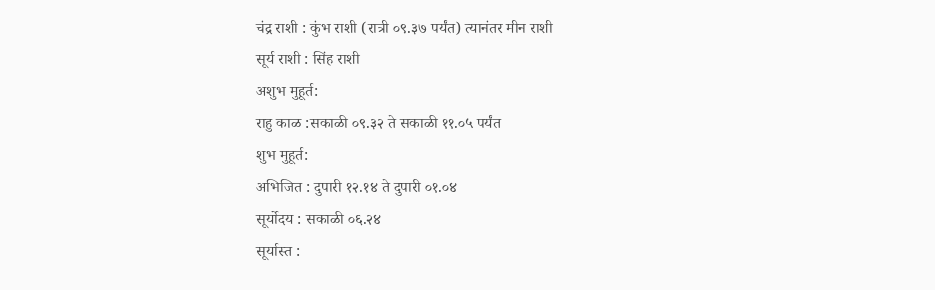चंद्र राशी : कुंभ राशी (रात्री ०९.३७ पर्यंत) त्यानंतर मीन राशी
सूर्य राशी : सिंह राशी
अशुभ मुहूर्त:
राहु काळ :सकाळी ०९.३२ ते सकाळी ११.०५ पर्यंत
शुभ मुहूर्त:
अभिजित : दुपारी १२.१४ ते दुपारी ०१.०४
सूर्योदय : सकाळी ०६.२४
सूर्यास्त :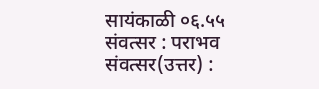सायंकाळी ०६.५५
संवत्सर : पराभव
संवत्सर(उत्तर) :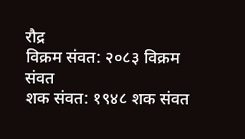रौद्र
विक्रम संवत: २०८३ विक्रम संवत
शक संवत: १९४८ शक संवत